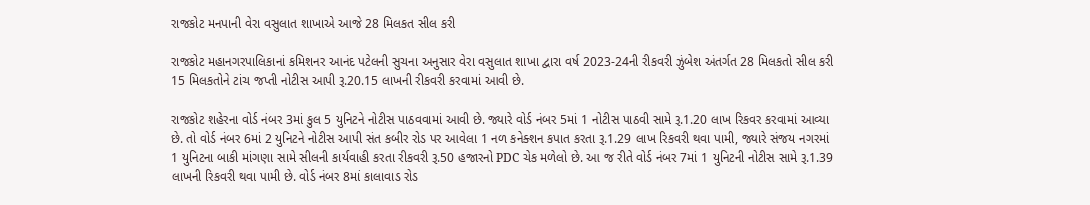રાજકોટ મનપાની વેરા વસુલાત શાખાએ આજે 28 મિલકત સીલ કરી

રાજકોટ મહાનગરપાલિકાનાં કમિશનર આનંદ પટેલની સુચના અનુસાર વેરા વસુલાત શાખા દ્વારા વર્ષ 2023-24ની રીકવરી ઝુંબેશ અંતર્ગત 28 મિલકતો સીલ કરી 15 મિલકતોને ટાંચ જપ્તી નોટીસ આપી રૂ.20.15 લાખની રીકવરી કરવામાં આવી છે.

રાજકોટ શહેરના વોર્ડ નંબર 3માં કુલ 5 યુનિટને નોટીસ પાઠવવામાં આવી છે. જ્યારે વોર્ડ નંબર 5માં 1 નોટીસ પાઠવી સામે રૂ.1.20 લાખ રિકવર કરવામાં આવ્યા છે. તો વોર્ડ નંબર 6માં 2 યુનિટને નોટીસ આપી સંત કબીર રોડ પર આવેલા 1 નળ કનેક્શન કપાત કરતા રૂ.1.29 લાખ રિકવરી થવા પામી, જ્યારે સંજય નગરમાં 1 યુનિટના બાકી માંગણા સામે સીલની કાર્યવાહી કરતા રીકવરી રૂ.50 હજારનો PDC ચેક મળેલો છે. આ જ રીતે વોર્ડ નંબર 7માં 1 યુનિટની નોટીસ સામે રૂ.1.39 લાખની રિકવરી થવા પામી છે. વોર્ડ નંબર 8માં કાલાવાડ રોડ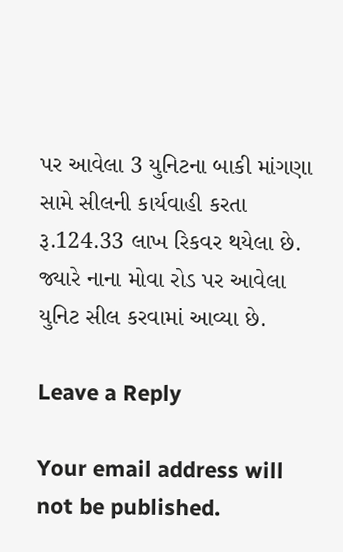પર આવેલા 3 યુનિટના બાકી માંગણા સામે સીલની કાર્યવાહી કરતા રૂ.124.33 લાખ રિકવર થયેલા છે. જ્યારે નાના મોવા રોડ પર આવેલા યુનિટ સીલ કરવામાં આવ્યા છે.

Leave a Reply

Your email address will not be published.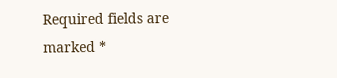Required fields are marked *